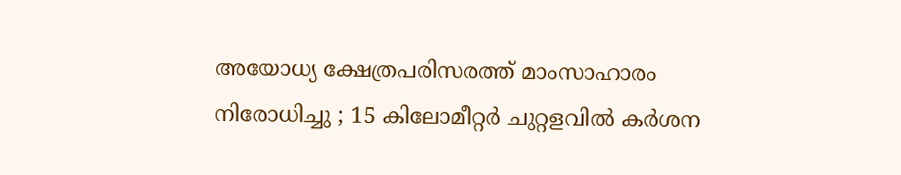അയോധ്യ ക്ഷേത്രപരിസരത്ത് മാംസാഹാരം നിരോധിച്ചു ; 15 കിലോമീറ്റര്‍ ചുറ്റളവില്‍ കര്‍ശന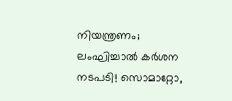നിയന്ത്രണം; ലംഘിച്ചാല്‍ കര്‍ശന നടപടി! സൊമാറ്റോ,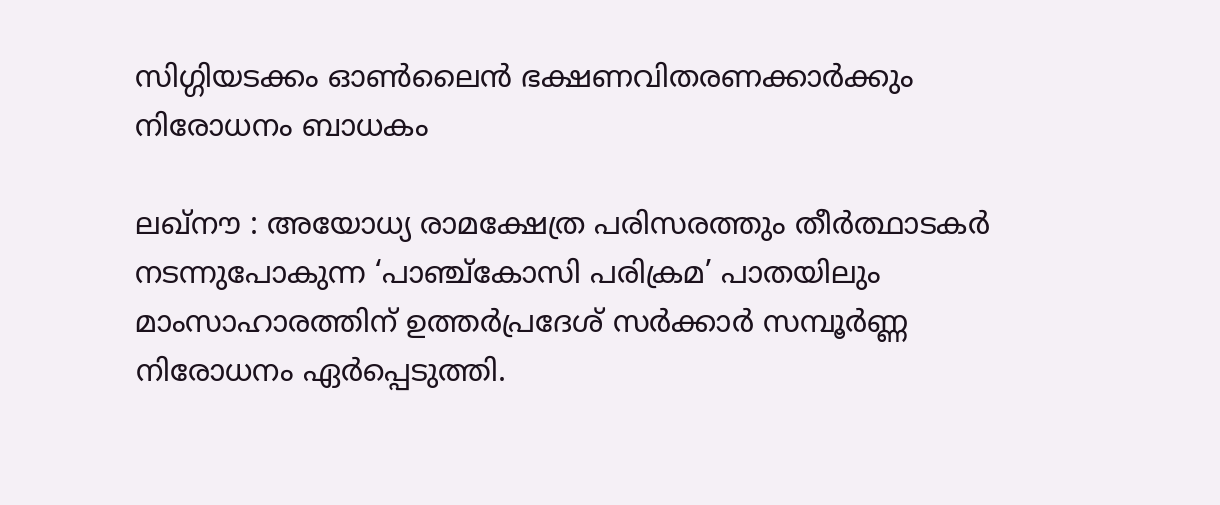സിഗ്ഗിയടക്കം ഓണ്‍ലൈന്‍ ഭക്ഷണവിതരണക്കാര്‍ക്കും നിരോധനം ബാധകം

ലഖ്‌നൗ : അയോധ്യ രാമക്ഷേത്ര പരിസരത്തും തീര്‍ത്ഥാടകര്‍ നടന്നുപോകുന്ന ‘പാഞ്ച്‌കോസി പരിക്രമ’ പാതയിലും മാംസാഹാരത്തിന് ഉത്തര്‍പ്രദേശ് സര്‍ക്കാര്‍ സമ്പൂര്‍ണ്ണ നിരോധനം ഏര്‍പ്പെടുത്തി.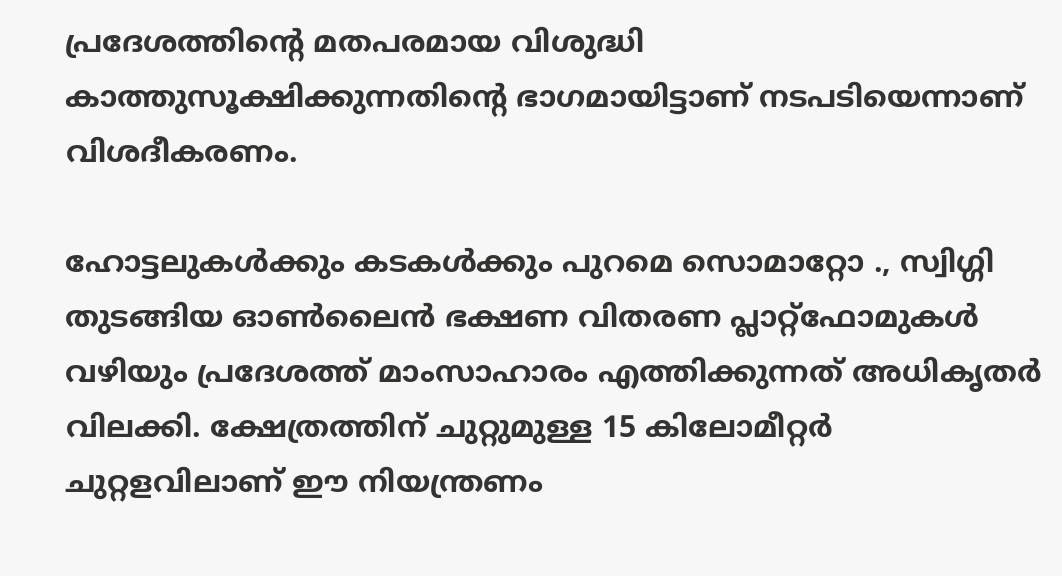പ്രദേശത്തിന്റെ മതപരമായ വിശുദ്ധി കാത്തുസൂക്ഷിക്കുന്നതിന്റെ ഭാഗമായിട്ടാണ് നടപടിയെന്നാണ് വിശദീകരണം.

ഹോട്ടലുകള്‍ക്കും കടകള്‍ക്കും പുറമെ സൊമാറ്റോ ., സ്വിഗ്ഗി തുടങ്ങിയ ഓണ്‍ലൈന്‍ ഭക്ഷണ വിതരണ പ്ലാറ്റ്ഫോമുകള്‍ വഴിയും പ്രദേശത്ത് മാംസാഹാരം എത്തിക്കുന്നത് അധികൃതര്‍ വിലക്കി. ക്ഷേത്രത്തിന് ചുറ്റുമുള്ള 15 കിലോമീറ്റര്‍ ചുറ്റളവിലാണ് ഈ നിയന്ത്രണം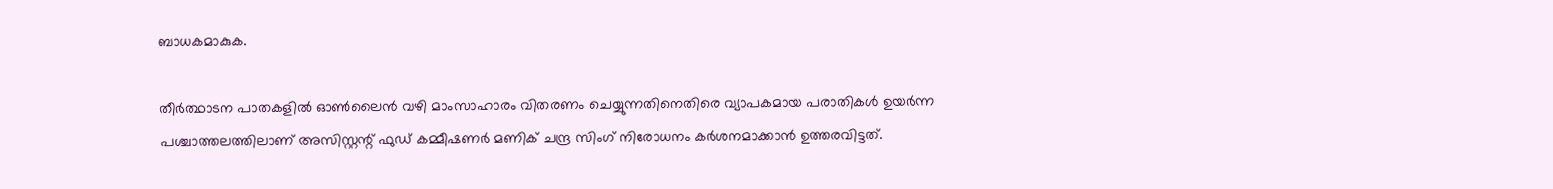ബാധകമാകുക.

തീര്‍ത്ഥാടന പാതകളില്‍ ഓണ്‍ലൈന്‍ വഴി മാംസാഹാരം വിതരണം ചെയ്യുന്നതിനെതിരെ വ്യാപകമായ പരാതികള്‍ ഉയര്‍ന്ന പശ്ചാത്തലത്തിലാണ് അസിസ്റ്റന്റ് ഫുഡ് കമ്മീഷണര്‍ മണിക് ചന്ദ്ര സിംഗ് നിരോധനം കര്‍ശനമാക്കാന്‍ ഉത്തരവിട്ടത്.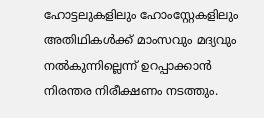ഹോട്ടലുകളിലും ഹോംസ്റ്റേകളിലും അതിഥികള്‍ക്ക് മാംസവും മദ്യവും നല്‍കുന്നില്ലെന്ന് ഉറപ്പാക്കാന്‍ നിരന്തര നിരീക്ഷണം നടത്തും.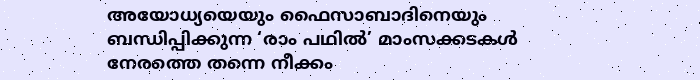അയോധ്യയെയും ഫൈസാബാദിനെയും ബന്ധിപ്പിക്കുന്ന ‘രാം പഥില്‍’ മാംസക്കടകള്‍ നേരത്തെ തന്നെ നീക്കം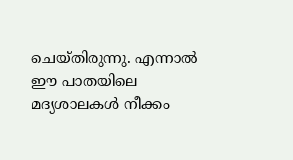ചെയ്തിരുന്നു. എന്നാല്‍ ഈ പാതയിലെ മദ്യശാലകള്‍ നീക്കം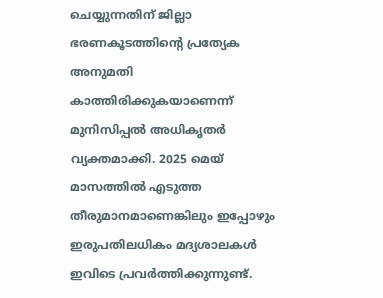ചെയ്യുന്നതിന് ജില്ലാ ഭരണകൂടത്തിന്റെ പ്രത്യേക അനുമതി കാത്തിരിക്കുകയാണെന്ന് മുനിസിപ്പല്‍ അധികൃതര്‍ വ്യക്തമാക്കി. 2025 മെയ് മാസത്തില്‍ എടുത്ത തീരുമാനമാണെങ്കിലും ഇപ്പോഴും ഇരുപതിലധികം മദ്യശാലകള്‍ ഇവിടെ പ്രവര്‍ത്തിക്കുന്നുണ്ട്.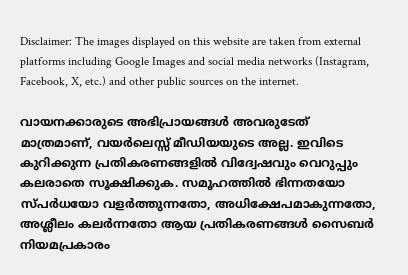Disclaimer: The images displayed on this website are taken from external platforms including Google Images and social media networks (Instagram, Facebook, X, etc.) and other public sources on the internet.

വായനക്കാരുടെ അഭിപ്രായങ്ങള്‍ അവരുടേത് മാത്രമാണ്, വയർലെസ്സ് മീഡിയയുടെ അല്ല. ഇവിടെ കുറിക്കുന്ന പ്രതികരണങ്ങളിൽ വിദ്വേഷവും വെറുപ്പും കലരാതെ സൂക്ഷിക്കുക. സമൂഹത്തിൽ ഭിന്നതയോ സ്‌പർധയോ വളർത്തുന്നതോ, അധിക്ഷേപമാകുന്നതോ, അശ്ലീലം കലർന്നതോ ആയ പ്രതികരണങ്ങൾ സൈബർ നിയമപ്രകാരം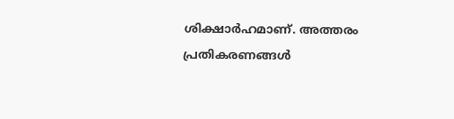ശിക്ഷാർഹമാണ്. അത്തരം പ്രതികരണങ്ങൾ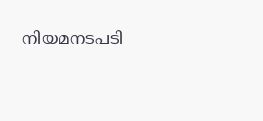നിയമനടപടി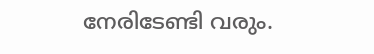നേരിടേണ്ടി വരും.